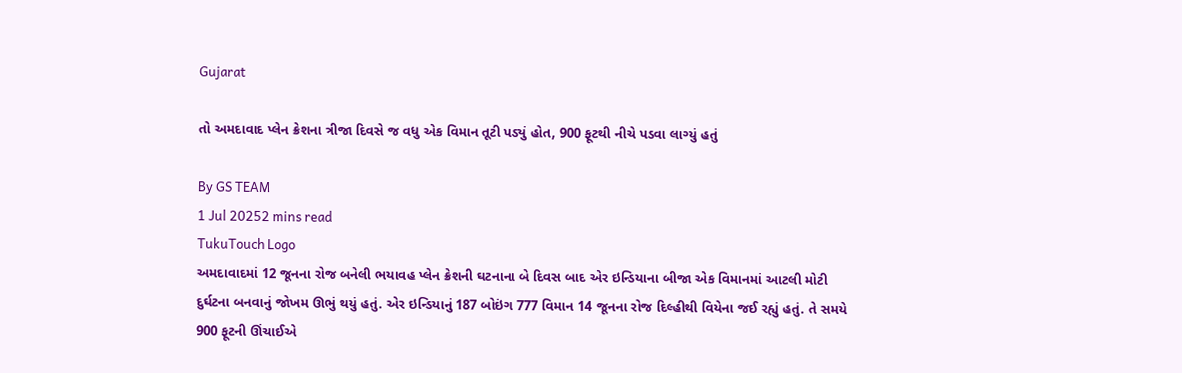Gujarat

તો અમદાવાદ પ્લેન ક્રેશના ત્રીજા દિવસે જ વધુ એક વિમાન તૂટી પડ્યું હોત, 900 ફૂટથી નીચે પડવા લાગ્યું હતું

By GS TEAM
1 Jul 20252 mins read
TukuTouch Logo
અમદાવાદમાં 12 જૂનના રોજ બનેલી ભયાવહ પ્લેન ક્રેશની ઘટનાના બે દિવસ બાદ એર ઇન્ડિયાના બીજા એક વિમાનમાં આટલી મોટી દુર્ઘટના બનવાનું જોખમ ઊભું થયું હતું. એર ઇન્ડિયાનું 187 બોઇંગ 777 વિમાન 14 જૂનના રોજ દિલ્હીથી વિયેના જઈ રહ્યું હતું. તે સમયે 900 ફૂટની ઊંચાઈએ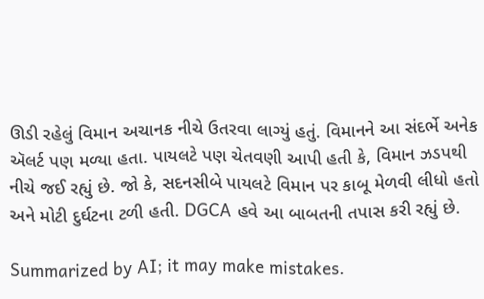ઊડી રહેલું વિમાન અચાનક નીચે ઉતરવા લાગ્યું હતું. વિમાનને આ સંદર્ભે અનેક ઍલર્ટ પણ મળ્યા હતા. પાયલટે પણ ચેતવણી આપી હતી કે, વિમાન ઝડપથી નીચે જઈ રહ્યું છે. જો કે, સદનસીબે પાયલટે વિમાન પર કાબૂ મેળવી લીધો હતો અને મોટી દુર્ઘટના ટળી હતી. DGCA હવે આ બાબતની તપાસ કરી રહ્યું છે.

Summarized by AI; it may make mistakes.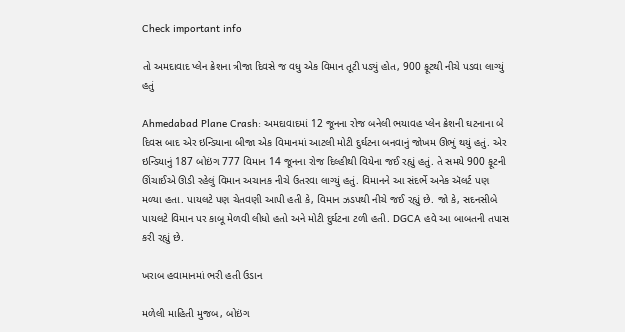Check important info

તો અમદાવાદ પ્લેન ક્રેશના ત્રીજા દિવસે જ વધુ એક વિમાન તૂટી પડ્યું હોત, 900 ફૂટથી નીચે પડવા લાગ્યું હતું

Ahmedabad Plane Crash: અમદાવાદમાં 12 જૂનના રોજ બનેલી ભયાવહ પ્લેન ક્રેશની ઘટનાના બે દિવસ બાદ એર ઇન્ડિયાના બીજા એક વિમાનમાં આટલી મોટી દુર્ઘટના બનવાનું જોખમ ઊભું થયું હતું. એર ઇન્ડિયાનું 187 બોઇંગ 777 વિમાન 14 જૂનના રોજ દિલ્હીથી વિયેના જઈ રહ્યું હતું. તે સમયે 900 ફૂટની ઊંચાઈએ ઊડી રહેલું વિમાન અચાનક નીચે ઉતરવા લાગ્યું હતું. વિમાનને આ સંદર્ભે અનેક ઍલર્ટ પણ મળ્યા હતા. પાયલટે પણ ચેતવણી આપી હતી કે, વિમાન ઝડપથી નીચે જઈ રહ્યું છે. જો કે, સદનસીબે પાયલટે વિમાન પર કાબૂ મેળવી લીધો હતો અને મોટી દુર્ઘટના ટળી હતી. DGCA હવે આ બાબતની તપાસ કરી રહ્યું છે.

ખરાબ હવામાનમાં ભરી હતી ઉડાન

મળેલી માહિતી મુજબ, બોઇંગ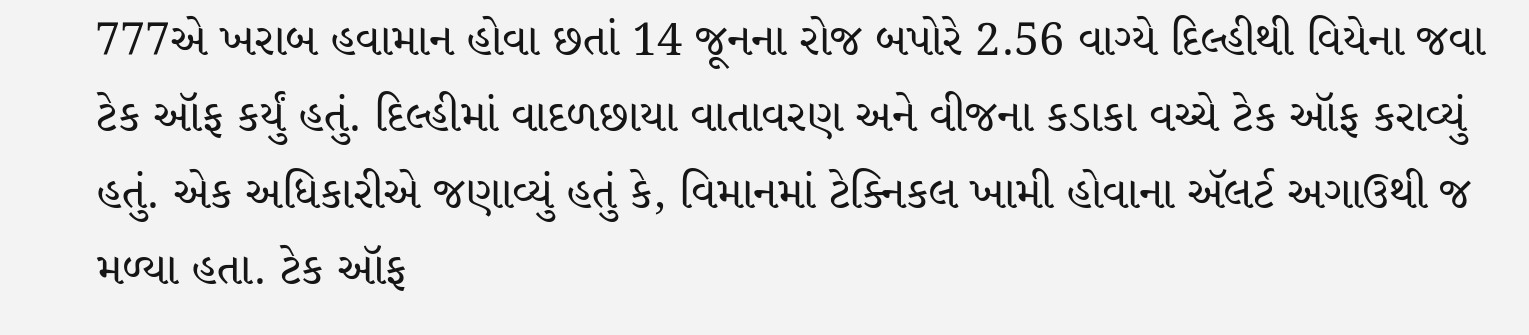777એ ખરાબ હવામાન હોવા છતાં 14 જૂનના રોજ બપોરે 2.56 વાગ્યે દિલ્હીથી વિયેના જવા ટેક ઑફ કર્યું હતું. દિલ્હીમાં વાદળછાયા વાતાવરણ અને વીજના કડાકા વચ્ચે ટેક ઑફ કરાવ્યું હતું. એક અધિકારીએ જણાવ્યું હતું કે, વિમાનમાં ટેક્નિકલ ખામી હોવાના ઍલર્ટ અગાઉથી જ મળ્યા હતા. ટેક ઑફ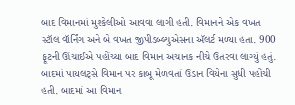બાદ વિમાનમાં મુશ્કેલીઓ આવવા લાગી હતી. વિમાનને એક વખત સ્ટૉલ વૉર્નિંગ અને બે વખત જીપીડબ્લ્યુએસના ઍલર્ટ મળ્યા હતા. 900 ફૂટની ઊંચાઈએ પહોંચ્યા બાદ વિમાન અચાનક નીચે ઉતરવા લાગ્યું હતું. બાદમાં પાયલટ્સે વિમાન પર કાબૂ મેળવતાં ઉડાન વિયેના સુધી પહોંચી હતી. બાદમાં આ વિમાન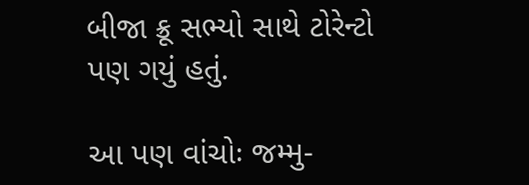બીજા ક્રૂ સભ્યો સાથે ટોરેન્ટો પણ ગયું હતું.

આ પણ વાંચોઃ જમ્મુ-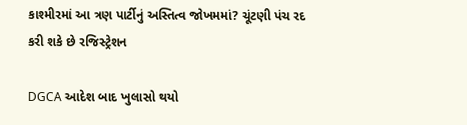કાશ્મીરમાં આ ત્રણ પાર્ટીનું અસ્તિત્વ જોખમમાં? ચૂંટણી પંચ રદ કરી શકે છે રજિસ્ટ્રેશન

DGCA આદેશ બાદ ખુલાસો થયો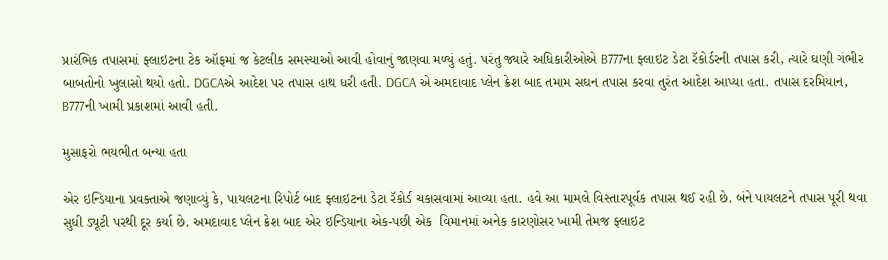પ્રારંભિક તપાસમાં ફ્લાઇટના ટેક ઑફમાં જ કેટલીક સમસ્યાઓ આવી હોવાનું જાણવા મળ્યું હતું. પરંતુ જ્યારે અધિકારીઓએ B777ના ફ્લાઇટ ડેટા રૅકોર્ડરની તપાસ કરી, ત્યારે ઘણી ગંભીર બાબતોનો ખુલાસો થયો હતો. DGCAએ આદેશ પર તપાસ હાથ ધરી હતી. DGCA એ અમદાવાદ પ્લેન ક્રેશ બાદ તમામ સઘન તપાસ કરવા તુરંત આદેશ આપ્યા હતા. તપાસ દરમિયાન, B777ની ખામી પ્રકાશમાં આવી હતી.

મુસાફરો ભયભીત બન્યા હતા

એર ઇન્ડિયાના પ્રવક્તાએ જણાવ્યું કે, પાયલટના રિપોર્ટ બાદ ફ્લાઇટના ડેટા રૅકોર્ડ ચકાસવામાં આવ્યા હતા. હવે આ મામલે વિસ્તારપૂર્વક તપાસ થઈ રહી છે. બંને પાયલટને તપાસ પૂરી થવા સુધી ડ્યૂટી પરથી દૂર કર્યા છે. અમદાવાદ પ્લેન ક્રેશ બાદ એર ઇન્ડિયાના એક-પછી એક  વિમાનમાં અનેક કારણોસર ખામી તેમજ ફ્લાઇટ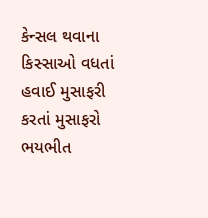કેન્સલ થવાના કિસ્સાઓ વધતાં હવાઈ મુસાફરી કરતાં મુસાફરો ભયભીત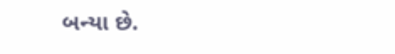બન્યા છે.